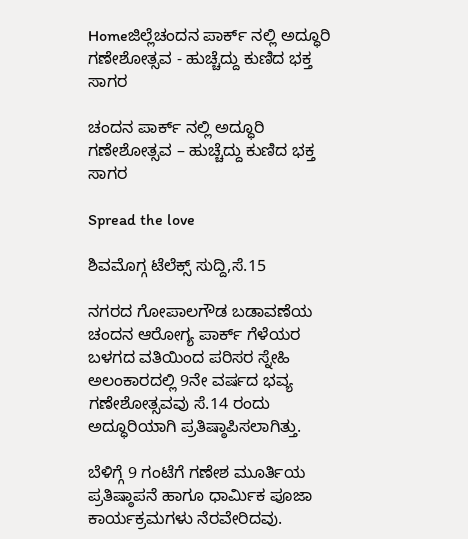Homeಜಿಲ್ಲೆಚಂದನ ಪಾರ್ಕ್ ನಲ್ಲಿ ಅದ್ಧೂರಿ ಗಣೇಶೋತ್ಸವ - ಹುಚ್ಚೆದ್ದು ಕುಣಿದ ಭಕ್ತ ಸಾಗರ

ಚಂದನ ಪಾರ್ಕ್ ನಲ್ಲಿ ಅದ್ಧೂರಿ ಗಣೇಶೋತ್ಸವ – ಹುಚ್ಚೆದ್ದು ಕುಣಿದ ಭಕ್ತ ಸಾಗರ

Spread the love

ಶಿವಮೊಗ್ಗ ಟೆಲೆಕ್ಸ್ ಸುದ್ದಿ,ಸೆ.15

ನಗರದ ಗೋಪಾಲಗೌಡ ಬಡಾವಣೆಯ ಚಂದನ ಆರೋಗ್ಯ ಪಾರ್ಕ್ ಗೆಳೆಯರ ಬಳಗದ ವತಿಯಿಂದ ಪರಿಸರ ಸ್ನೇಹಿ ಅಲಂಕಾರದಲ್ಲಿ 9ನೇ ವರ್ಷದ ಭವ್ಯ ಗಣೇಶೋತ್ಸವವು ಸೆ.14 ರಂದು ಅದ್ಧೂರಿಯಾಗಿ ಪ್ರತಿಷ್ಠಾಪಿಸಲಾಗಿತ್ತು.

ಬೆಳಿಗ್ಗೆ 9 ಗಂಟೆಗೆ ಗಣೇಶ ಮೂರ್ತಿಯ ಪ್ರತಿಷ್ಠಾಪನೆ ಹಾಗೂ ಧಾರ್ಮಿಕ ಪೂಜಾ ಕಾರ್ಯಕ್ರಮಗಳು ನೆರವೇರಿದವು.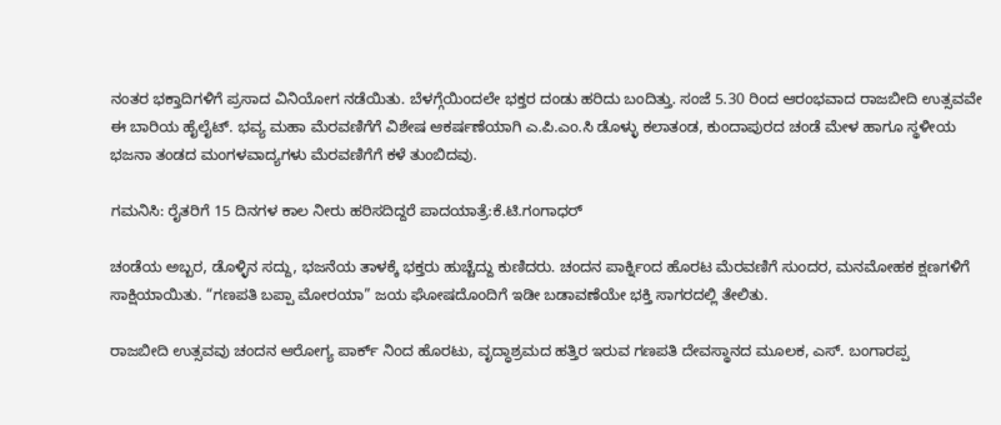ನಂತರ ಭಕ್ತಾದಿಗಳಿಗೆ ಪ್ರಸಾದ ವಿನಿಯೋಗ ನಡೆಯಿತು. ಬೆಳಗ್ಗೆಯಿಂದಲೇ ಭಕ್ತರ ದಂಡು ಹರಿದು ಬಂದಿತ್ತು. ಸಂಜೆ 5.30 ರಿಂದ ಆರಂಭವಾದ ರಾಜಬೀದಿ ಉತ್ಸವವೇ ಈ ಬಾರಿಯ ಹೈಲೈಟ್. ಭವ್ಯ ಮಹಾ ಮೆರವಣಿಗೆಗೆ ವಿಶೇಷ ಆಕರ್ಷಣೆಯಾಗಿ ಎ.ಪಿ.ಎಂ.ಸಿ ಡೊಳ್ಳು ಕಲಾತಂಡ, ಕುಂದಾಪುರದ ಚಂಡೆ ಮೇಳ ಹಾಗೂ ಸ್ಥಳೀಯ ಭಜನಾ ತಂಡದ ಮಂಗಳವಾದ್ಯಗಳು ಮೆರವಣಿಗೆಗೆ ಕಳೆ ತುಂಬಿದವು.

ಗಮನಿಸಿ: ರೈತರಿಗೆ 15 ದಿನಗಳ ಕಾಲ ನೀರು ಹರಿಸದಿದ್ದರೆ ಪಾದಯಾತ್ರೆ:ಕೆ.ಟಿ.ಗಂಗಾಧರ್

ಚಂಡೆಯ ಅಬ್ಬರ, ಡೊಳ್ಳಿನ ಸದ್ದು, ಭಜನೆಯ ತಾಳಕ್ಕೆ ಭಕ್ತರು ಹುಚ್ಚೆದ್ದು ಕುಣಿದರು. ಚಂದನ ಪಾರ್ಕ್ನಿಂದ ಹೊರಟ ಮೆರವಣಿಗೆ ಸುಂದರ, ಮನಮೋಹಕ ಕ್ಷಣಗಳಿಗೆ ಸಾಕ್ಷಿಯಾಯಿತು. “ಗಣಪತಿ ಬಪ್ಪಾ ಮೋರಯಾ” ಜಯ ಘೋಷದೊಂದಿಗೆ ಇಡೀ ಬಡಾವಣೆಯೇ ಭಕ್ತಿ ಸಾಗರದಲ್ಲಿ ತೇಲಿತು.

ರಾಜಬೀದಿ ಉತ್ಸವವು ಚಂದನ ಆರೋಗ್ಯ ಪಾರ್ಕ್ ನಿಂದ ಹೊರಟು, ವೃದ್ಧಾಶ್ರಮದ ಹತ್ತಿರ ಇರುವ ಗಣಪತಿ ದೇವಸ್ಥಾನದ ಮೂಲಕ, ಎಸ್. ಬಂಗಾರಪ್ಪ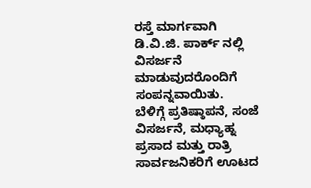ರಸ್ತೆ ಮಾರ್ಗವಾಗಿ ಡಿ.ವಿ.ಜಿ. ಪಾರ್ಕ್ ನಲ್ಲಿ ವಿಸರ್ಜನೆ ಮಾಡುವುದರೊಂದಿಗೆ ಸಂಪನ್ನವಾಯಿತು.
ಬೆಳಿಗ್ಗೆ ಪ್ರತಿಷ್ಠಾಪನೆ, ಸಂಜೆ ವಿಸರ್ಜನೆ, ಮಧ್ಯಾಹ್ನ ಪ್ರಸಾದ ಮತ್ತು ರಾತ್ರಿ ಸಾರ್ವಜನಿಕರಿಗೆ ಊಟದ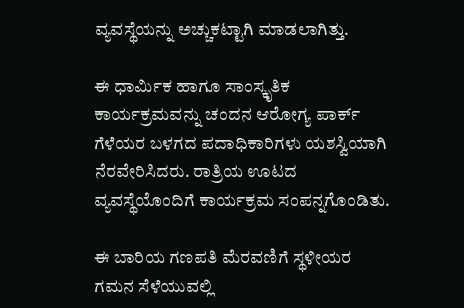ವ್ಯವಸ್ಥೆಯನ್ನು ಅಚ್ಚುಕಟ್ಟಾಗಿ ಮಾಡಲಾಗಿತ್ತು.

ಈ ಧಾರ್ಮಿಕ ಹಾಗೂ ಸಾಂಸ್ಕೃತಿಕ ಕಾರ್ಯಕ್ರಮವನ್ನು ಚಂದನ ಆರೋಗ್ಯ ಪಾರ್ಕ್ ಗೆಳೆಯರ ಬಳಗದ ಪದಾಧಿಕಾರಿಗಳು ಯಶಸ್ವಿಯಾಗಿ ನೆರವೇರಿಸಿದರು. ರಾತ್ರಿಯ ಊಟದ ವ್ಯವಸ್ಥೆಯೊಂದಿಗೆ ಕಾರ್ಯಕ್ರಮ ಸಂಪನ್ನಗೊಂಡಿತು.

ಈ ಬಾರಿಯ ಗಣಪತಿ ಮೆರವಣಿಗೆ ಸ್ಥಳೀಯರ ಗಮನ ಸೆಳೆಯುವಲ್ಲಿ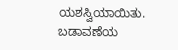ಯಶಸ್ವಿಯಾಯಿತು. ಬಡಾವಣೆಯ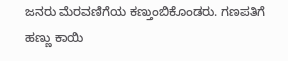ಜನರು ಮೆರವಣಿಗೆಯ ಕಣ್ತುಂಬಿಕೊಂಡರು. ಗಣಪತಿಗೆ ಹಣ್ಣು ಕಾಯಿ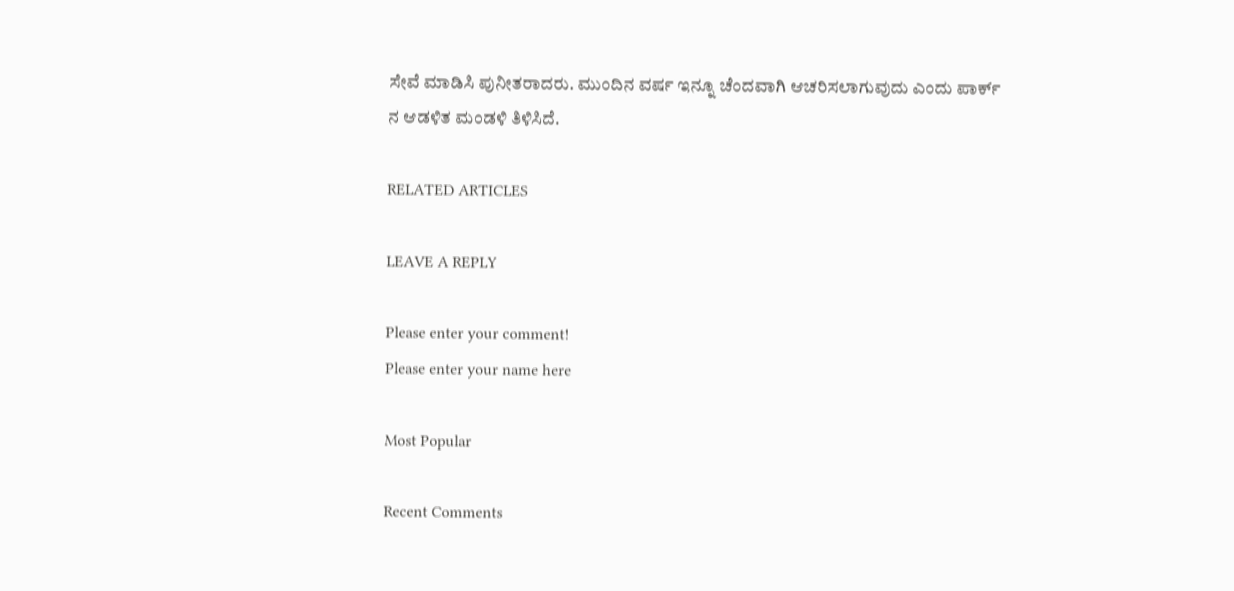ಸೇವೆ ಮಾಡಿಸಿ ಪುನೀತರಾದರು. ಮುಂದಿನ ವರ್ಷ ಇನ್ನೂ ಚೆಂದವಾಗಿ ಆಚರಿಸಲಾಗುವುದು ಎಂದು ಪಾರ್ಕ್ ನ ಆಡಳಿತ ಮಂಡಳಿ ತಿಳಿಸಿದೆ.

RELATED ARTICLES

LEAVE A REPLY

Please enter your comment!
Please enter your name here

Most Popular

Recent Comments